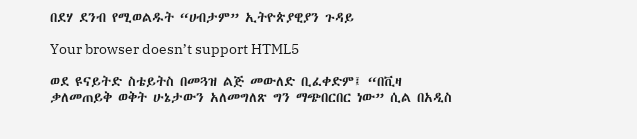በደሃ ደንብ የሚወልዱት “ሀብታም” ኢትዮጵያዊያን ጉዳይ

Your browser doesn’t support HTML5

ወደ ዩናይትድ ስቴይትስ በመጓዝ ልጅ መውለድ ቢፈቀድም፤ “በቪዛ ቃለመጠይቅ ወቅት ሁኔታውን አለመግለጽ ግን ማጭበርበር ነው” ሲል በአዲስ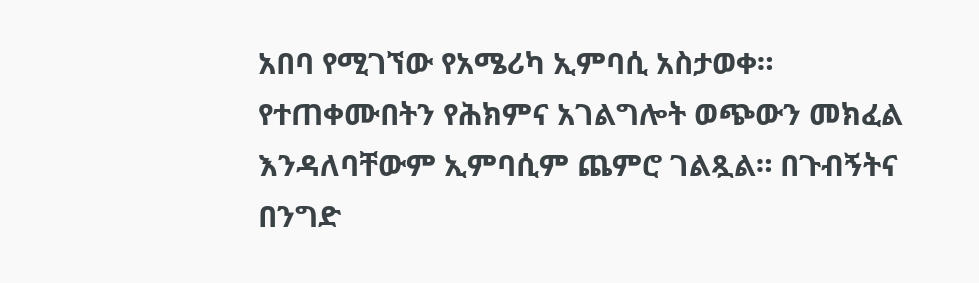አበባ የሚገኘው የአሜሪካ ኢምባሲ አስታወቀ። የተጠቀሙበትን የሕክምና አገልግሎት ወጭውን መክፈል እንዳለባቸውም ኢምባሲም ጨምሮ ገልጿል። በጉብኝትና በንግድ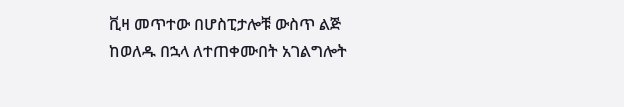ቪዛ መጥተው በሆስፒታሎቹ ውስጥ ልጅ ከወለዱ በኋላ ለተጠቀሙበት አገልግሎት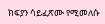ክፍያን ሳይፈጽሙ የሚመለሱ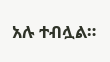አሉ ተብሏል።